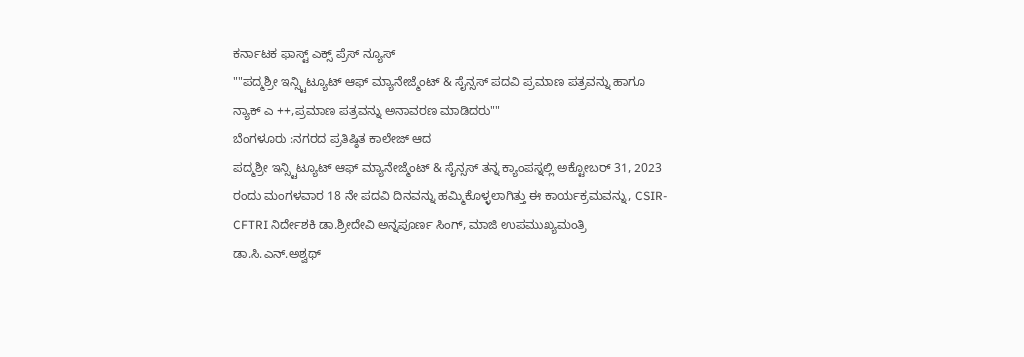ಕರ್ನಾಟಕ ಫಾಸ್ಟ್ ಎಕ್ಸ್ ಪ್ರೆಸ್ ನ್ಯೂಸ್
""ಪದ್ಮಶ್ರೀ ಇನ್ಸ್ಟಿಟ್ಯೂಟ್ ಆಫ್ ಮ್ಯಾನೇಜ್ಮೆಂಟ್ & ಸೈನ್ಸಸ್ ಪದವಿ ಪ್ರಮಾಣ ಪತ್ರವನ್ನು ಹಾಗೂ ನ್ಯಾಕ್ ಎ ++,ಪ್ರಮಾಣ ಪತ್ರವನ್ನು ಅನಾವರಣ ಮಾಡಿದರು""
ಬೆಂಗಳೂರು :ನಗರದ ಪ್ರತಿಷ್ಠಿತ ಕಾಲೇಜ್ ಆದ
ಪದ್ಮಶ್ರೀ ಇನ್ಸ್ಟಿಟ್ಯೂಟ್ ಆಫ್ ಮ್ಯಾನೇಜ್ಮೆಂಟ್ & ಸೈನ್ಸಸ್ ತನ್ನ ಕ್ಯಾಂಪಸ್ನಲ್ಲಿ ಅಕ್ಟೋಬರ್ 31, 2023 ರಂದು ಮಂಗಳವಾರ 18 ನೇ ಪದವಿ ದಿನವನ್ನು ಹಮ್ಮಿಕೊಳ್ಳಲಾಗಿತ್ತು ಈ ಕಾರ್ಯಕ್ರಮವನ್ನು, CSIR-CFTRI ನಿರ್ದೇಶಕಿ ಡಾ.ಶ್ರೀದೇವಿ ಅನ್ನಪೂರ್ಣ ಸಿಂಗ್, ಮಾಜಿ ಉಪಮುಖ್ಯಮಂತ್ರಿ ಡಾ.ಸಿ.ಎನ್.ಅಶ್ವಥ್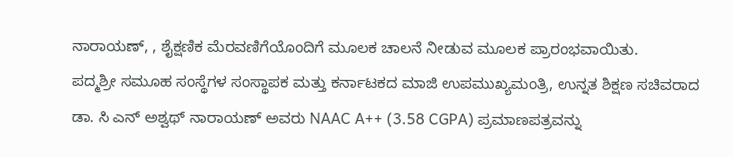ನಾರಾಯಣ್, , ಶೈಕ್ಷಣಿಕ ಮೆರವಣಿಗೆಯೊಂದಿಗೆ ಮೂಲಕ ಚಾಲನೆ ನೀಡುವ ಮೂಲಕ ಪ್ರಾರಂಭವಾಯಿತು.
ಪದ್ಮಶ್ರೀ ಸಮೂಹ ಸಂಸ್ಥೆಗಳ ಸಂಸ್ಥಾಪಕ ಮತ್ತು ಕರ್ನಾಟಕದ ಮಾಜಿ ಉಪಮುಖ್ಯಮಂತ್ರಿ, ಉನ್ನತ ಶಿಕ್ಷಣ ಸಚಿವರಾದ ಡಾ. ಸಿ ಎನ್ ಅಶ್ವಥ್ ನಾರಾಯಣ್ ಅವರು NAAC A++ (3.58 CGPA) ಪ್ರಮಾಣಪತ್ರವನ್ನು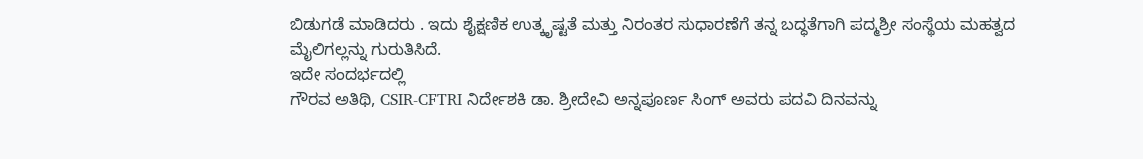ಬಿಡುಗಡೆ ಮಾಡಿದರು . ಇದು ಶೈಕ್ಷಣಿಕ ಉತ್ಕೃಷ್ಟತೆ ಮತ್ತು ನಿರಂತರ ಸುಧಾರಣೆಗೆ ತನ್ನ ಬದ್ಧತೆಗಾಗಿ ಪದ್ಮಶ್ರೀ ಸಂಸ್ಥೆಯ ಮಹತ್ವದ ಮೈಲಿಗಲ್ಲನ್ನು ಗುರುತಿಸಿದೆ.
ಇದೇ ಸಂದರ್ಭದಲ್ಲಿ
ಗೌರವ ಅತಿಥಿ, CSIR-CFTRI ನಿರ್ದೇಶಕಿ ಡಾ. ಶ್ರೀದೇವಿ ಅನ್ನಪೂರ್ಣ ಸಿಂಗ್ ಅವರು ಪದವಿ ದಿನವನ್ನು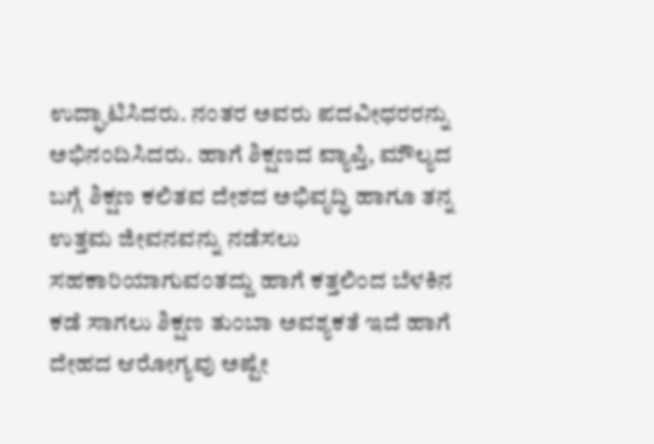ಉದ್ಘಾಟಿಸಿದರು. ನಂತರ ಅವರು ಪದವೀಧರರನ್ನು ಅಭಿನಂದಿಸಿದರು. ಹಾಗೆ ಶಿಕ್ಷಣದ ವ್ಯಾಪ್ತಿ, ಮೌಲ್ಯದ ಬಗ್ಗೆ ಶಿಕ್ಷಣ ಕಲಿತವ ದೇಶದ ಅಭಿವೃದ್ಧಿ ಹಾಗೂ ತನ್ನ ಉತ್ತಮ ಜೀವನವನ್ನು ನಡೆಸಲು ಸಹಕಾರಿಯಾಗುವಂತದ್ದು ಹಾಗೆ ಕತ್ತಲಿಂದ ಬೆಳಕಿನ ಕಡೆ ಸಾಗಲು ಶಿಕ್ಷಣ ತುಂಬಾ ಅವಶ್ಯಕತೆ ಇದೆ ಹಾಗೆ ದೇಹದ ಆರೋಗ್ಯವು ಅಷ್ಟೇ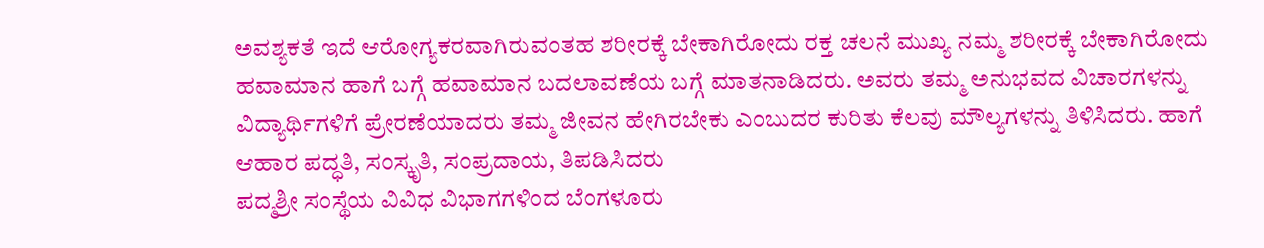ಅವಶ್ಯಕತೆ ಇದೆ ಆರೋಗ್ಯಕರವಾಗಿರುವಂತಹ ಶರೀರಕ್ಕೆ ಬೇಕಾಗಿರೋದು ರಕ್ತ ಚಲನೆ ಮುಖ್ಯ ನಮ್ಮ ಶರೀರಕ್ಕೆ ಬೇಕಾಗಿರೋದು ಹವಾಮಾನ ಹಾಗೆ ಬಗ್ಗೆ ಹವಾಮಾನ ಬದಲಾವಣೆಯ ಬಗ್ಗೆ ಮಾತನಾಡಿದರು. ಅವರು ತಮ್ಮ ಅನುಭವದ ವಿಚಾರಗಳನ್ನು ವಿದ್ಯಾರ್ಥಿಗಳಿಗೆ ಪ್ರೇರಣೆಯಾದರು ತಮ್ಮ ಜೀವನ ಹೇಗಿರಬೇಕು ಎಂಬುದರ ಕುರಿತು ಕೆಲವು ಮೌಲ್ಯಗಳನ್ನು ತಿಳಿಸಿದರು. ಹಾಗೆ ಆಹಾರ ಪದ್ಧತಿ, ಸಂಸ್ಕೃತಿ, ಸಂಪ್ರದಾಯ, ತಿಪಡಿಸಿದರು
ಪದ್ಮಶ್ರೀ ಸಂಸ್ಥೆಯ ವಿವಿಧ ವಿಭಾಗಗಳಿಂದ ಬೆಂಗಳೂರು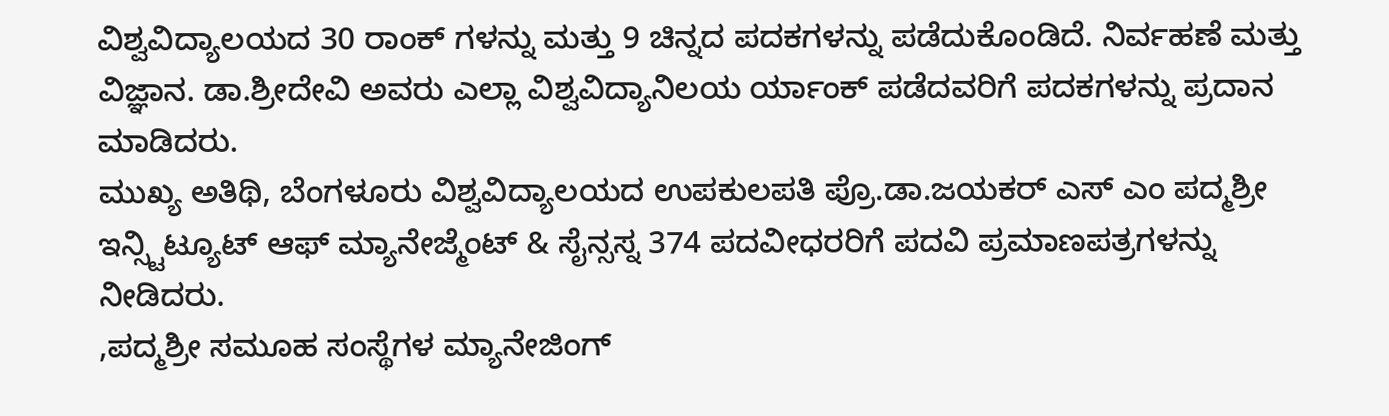ವಿಶ್ವವಿದ್ಯಾಲಯದ 30 ರಾಂಕ್ ಗಳನ್ನು ಮತ್ತು 9 ಚಿನ್ನದ ಪದಕಗಳನ್ನು ಪಡೆದುಕೊಂಡಿದೆ. ನಿರ್ವಹಣೆ ಮತ್ತು ವಿಜ್ಞಾನ. ಡಾ.ಶ್ರೀದೇವಿ ಅವರು ಎಲ್ಲಾ ವಿಶ್ವವಿದ್ಯಾನಿಲಯ ರ್ಯಾಂಕ್ ಪಡೆದವರಿಗೆ ಪದಕಗಳನ್ನು ಪ್ರದಾನ ಮಾಡಿದರು.
ಮುಖ್ಯ ಅತಿಥಿ, ಬೆಂಗಳೂರು ವಿಶ್ವವಿದ್ಯಾಲಯದ ಉಪಕುಲಪತಿ ಪ್ರೊ.ಡಾ.ಜಯಕರ್ ಎಸ್ ಎಂ ಪದ್ಮಶ್ರೀ ಇನ್ಸ್ಟಿಟ್ಯೂಟ್ ಆಫ್ ಮ್ಯಾನೇಜ್ಮೆಂಟ್ & ಸೈನ್ಸಸ್ನ 374 ಪದವೀಧರರಿಗೆ ಪದವಿ ಪ್ರಮಾಣಪತ್ರಗಳನ್ನು ನೀಡಿದರು.
,ಪದ್ಮಶ್ರೀ ಸಮೂಹ ಸಂಸ್ಥೆಗಳ ಮ್ಯಾನೇಜಿಂಗ್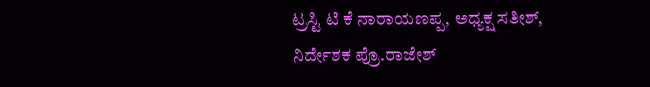ಟ್ರಸ್ಟಿ ಟಿ ಕೆ ನಾರಾಯಣಪ್ಪ, ಅಧ್ಯಕ್ಷ ಸತೀಶ್, ನಿರ್ದೇಶಕ ಪ್ರೊ.ರಾಜೇಶ್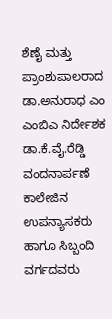ಶೆಣೈ ಮತ್ತು ಪ್ರಾಂಶುಪಾಲರಾದ ಡಾ.ಅನುರಾಧ ಎಂ ಎಂಬಿಎ ನಿರ್ದೇಶಕ ಡಾ.ಕೆ.ವೈ.ರೆಡ್ಡಿ ವಂದನಾರ್ಪಣೆ ಕಾಲೇಜಿನ ಉಪನ್ಯಾಸಕರು ಹಾಗೂ ಸಿಬ್ಬಂದಿ ವರ್ಗದವರು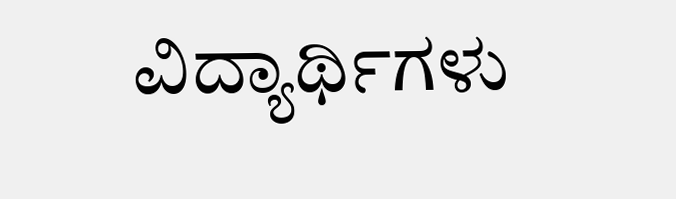ವಿದ್ಯಾರ್ಥಿಗಳು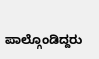ಪಾಲ್ಗೊಂಡಿದ್ದರು